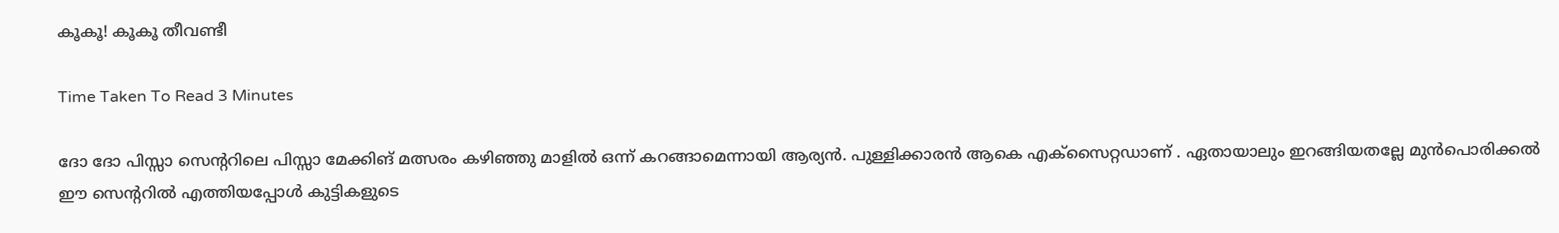കൂകൂ! കൂകൂ തീവണ്ടീ

Time Taken To Read 3 Minutes

ദോ ദോ പിസ്സാ സെന്ററിലെ പിസ്സാ മേക്കിങ് മത്സരം കഴിഞ്ഞു മാളിൽ ഒന്ന് കറങ്ങാമെന്നായി ആര്യൻ. പുള്ളിക്കാരൻ ആകെ എക്സൈറ്റഡാണ്‌ . ഏതായാലും ഇറങ്ങിയതല്ലേ മുൻപൊരിക്കൽ ഈ സെന്ററിൽ എത്തിയപ്പോൾ കുട്ടികളുടെ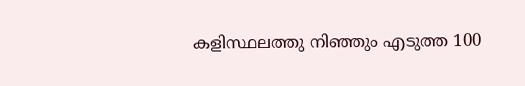കളിസ്ഥലത്തു നിഞ്ഞും എടുത്ത 100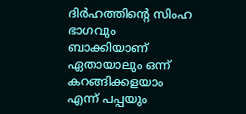ദിർഹത്തിന്റെ സിംഹ ഭാഗവും ബാക്കിയാണ് ഏതായാലും ഒന്ന് കറങ്ങിക്കളയാം എന്ന് പപ്പയും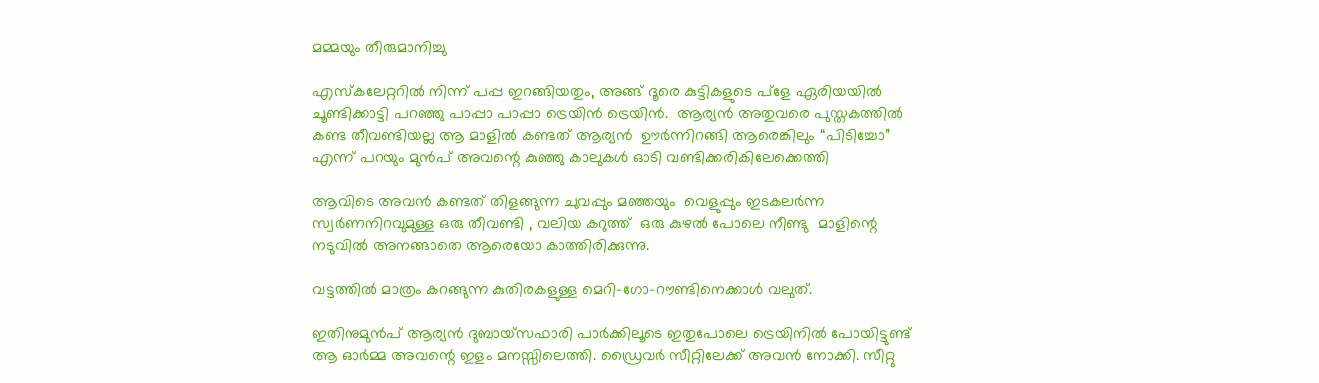മമ്മയും തീരുമാനിച്ചു

എസ്‌കലേറ്ററിൽ നിന്ന് പപ്പ ഇറങ്ങിയതും, അങ്ങ് ദൂരെ കുട്ടികളുടെ പ്ളേ ഏരിയയിൽ ചൂണ്ടിക്കാട്ടി പറഞ്ഞു പാപ്പാ പാപ്പാ ട്രെയിൻ ട്രെയിൻ.  ആര്യൻ അതുവരെ പുസ്തകത്തിൽ കണ്ട തീവണ്ടിയല്ല ആ മാളിൽ കണ്ടത് ആര്യൻ  ഊർന്നിറങ്ങി ആരെങ്കിലും “പിടിച്ചോ” എന്ന് പറയും മുൻപ് അവന്റെ കുഞ്ഞു കാലുകൾ ഓടി വണ്ടിക്കരികിലേക്കെത്തി

ആവിടെ അവൻ കണ്ടത് തിളങ്ങുന്ന ചുവപ്പും മഞ്ഞയും  വെളുപ്പും ഇടകലർന്ന സ്വർണനിറവുമുള്ള ഒരു തീവണ്ടി , വലിയ കറുത്ത്  ഒരു കുഴൽ പോലെ നീണ്ടു  മാളിന്റെ നടുവിൽ അനങ്ങാതെ ആരെയോ കാത്തിരിക്കുന്നു.

വട്ടത്തിൽ മാത്രം കറങ്ങുന്ന കുതിരകളുള്ള മെറി-ഗോ-റൗണ്ടിനെക്കാൾ വലുത്.

ഇതിനുമുൻപ് ആര്യൻ ദുബായ്‌സഫാരി പാർക്കിലൂടെ ഇതുപോലെ ട്രെയിനിൽ പോയിട്ടുണ്ട് ആ ഓർമ്മ അവന്റെ ഇളം മനസ്സിലെത്തി. ഡ്രൈവർ സീറ്റിലേക്ക് അവൻ നോക്കി. സീറ്റു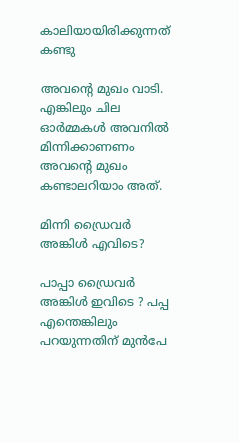കാലിയായിരിക്കുന്നത് കണ്ടു

അവന്റെ മുഖം വാടി. എങ്കിലും ചില ഓർമ്മകൾ അവനിൽ മിന്നിക്കാണണം അവന്റെ മുഖം കണ്ടാലറിയാം അത്.

മിന്നി ഡ്രൈവർ അങ്കിൾ എവിടെ?

പാപ്പാ ഡ്രൈവർ അങ്കിൾ ഇവിടെ ? പപ്പ എന്തെങ്കിലും പറയുന്നതിന് മുൻപേ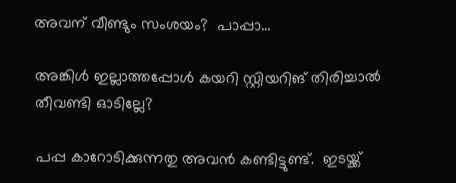അവന് വീണ്ടും സംശയം?  പാപ്പാ…

അങ്കിൾ ഇല്ലാത്തപ്പോൾ കയറി സ്റ്റിയറിങ് തിരിച്ചാൽ തീവണ്ടി ഓടില്ലേ?

പപ്പ കാറോടിക്കുന്നതു അവൻ കണ്ടിട്ടുണ്ട്.  ഇടയ്ക്ക്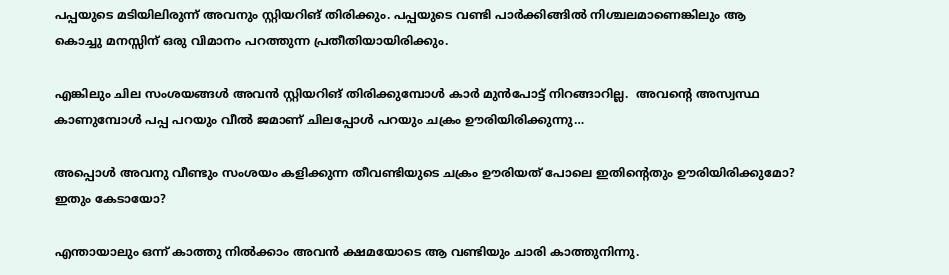പപ്പയുടെ മടിയിലിരുന്ന് അവനും സ്റ്റിയറിങ് തിരിക്കും. പപ്പയുടെ വണ്ടി പാർക്കിങ്ങിൽ നിശ്ചലമാണെങ്കിലും ആ കൊച്ചു മനസ്സിന് ഒരു വിമാനം പറത്തുന്ന പ്രതീതിയായിരിക്കും.

എങ്കിലും ചില സംശയങ്ങൾ അവൻ സ്റ്റിയറിങ് തിരിക്കുമ്പോൾ കാർ മുൻപോട്ട് നിറങ്ങാറില്ല.  അവന്റെ അസ്വസ്ഥ കാണുമ്പോൾ പപ്പ പറയും വീൽ ജമാണ്‌ ചിലപ്പോൾ പറയും ചക്രം ഊരിയിരിക്കുന്നു…

അപ്പൊൾ അവനു വീണ്ടും സംശയം കളിക്കുന്ന തീവണ്ടിയുടെ ചക്രം ഊരിയത് പോലെ ഇതിന്റെതും ഊരിയിരിക്കുമോ?  ഇതും കേടായോ?

എന്തായാലും ഒന്ന് കാത്തു നിൽക്കാം അവൻ ക്ഷമയോടെ ആ വണ്ടിയും ചാരി കാത്തുനിന്നു.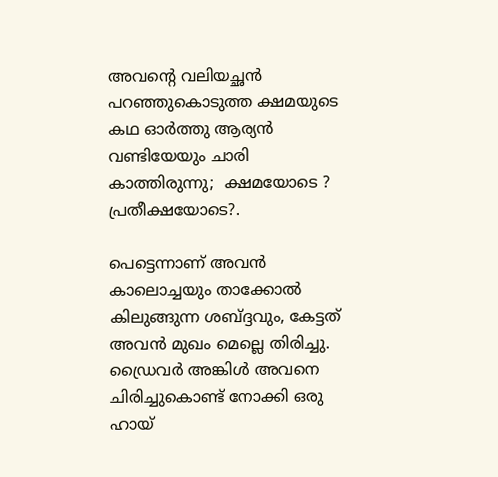അവന്റെ വലിയച്ഛൻ പറഞ്ഞുകൊടുത്ത ക്ഷമയുടെ കഥ ഓർത്തു ആര്യൻ വണ്ടിയേയും ചാരി  കാത്തിരുന്നു;  ക്ഷമയോടെ ? പ്രതീക്ഷയോടെ?.

പെട്ടെന്നാണ് അവൻ കാലൊച്ചയും താക്കോൽ കിലുങ്ങുന്ന ശബ്ദ്ദവും, കേട്ടത് അവൻ മുഖം മെല്ലെ തിരിച്ചു. ഡ്രൈവർ അങ്കിൾ അവനെ ചിരിച്ചുകൊണ്ട് നോക്കി ഒരു ഹായ്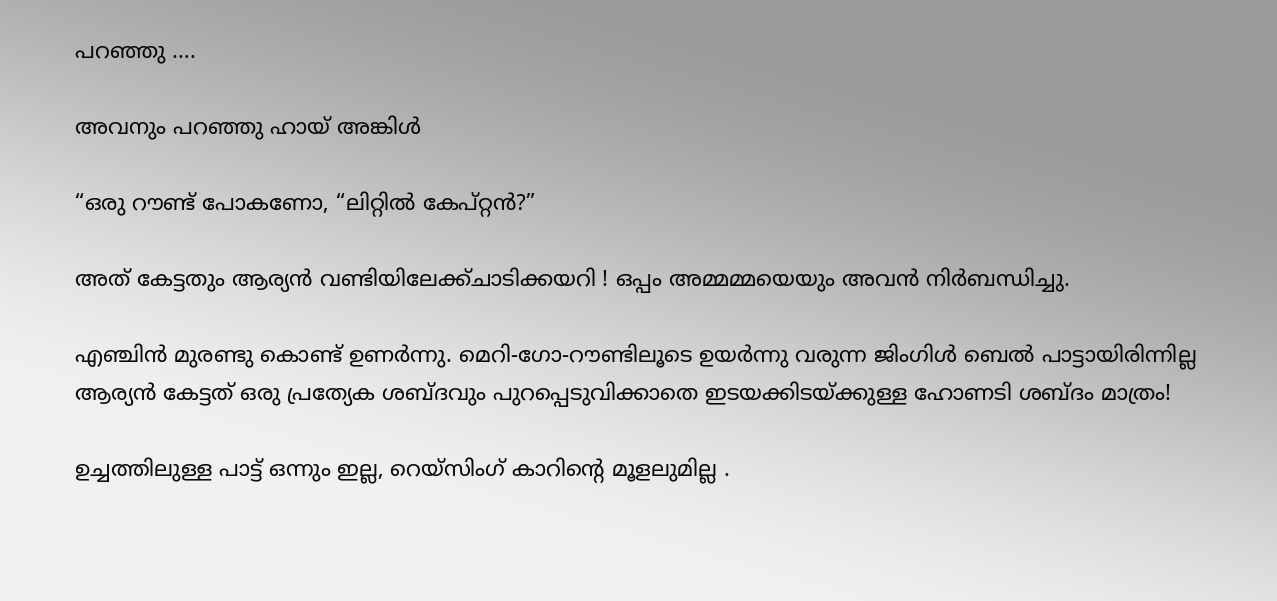പറഞ്ഞു ….

അവനും പറഞ്ഞു ഹായ് അങ്കിൾ

“ഒരു റൗണ്ട് പോകണോ, “ലിറ്റിൽ കേപ്‌റ്റൻ?”

അത് കേട്ടതും ആര്യൻ വണ്ടിയിലേക്ക്ചാടിക്കയറി ! ഒപ്പം അമ്മമ്മയെയും അവൻ നിർബന്ധിച്ചു.

എഞ്ചിൻ മുരണ്ടു കൊണ്ട് ഉണർന്നു. മെറി-ഗോ-റൗണ്ടിലൂടെ ഉയർന്നു വരുന്ന ജിംഗിൾ ബെൽ പാട്ടായിരിന്നില്ല ആര്യൻ കേട്ടത് ഒരു പ്രത്യേക ശബ്ദവും പുറപ്പെടുവിക്കാതെ ഇടയക്കിടയ്ക്കുള്ള ഹോണടി ശബ്ദം മാത്രം!

ഉച്ചത്തിലുള്ള പാട്ട് ഒന്നും ഇല്ല, റെയ്‌സിംഗ് കാറിന്റെ മൂളലുമില്ല .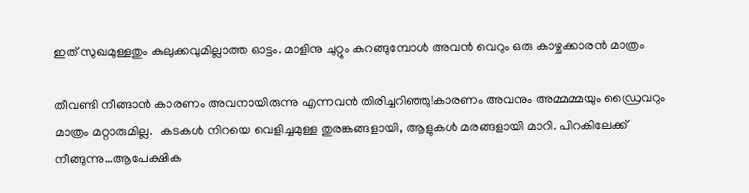ഇത് സുഖമുള്ളതും കുലുക്കവുമില്ലാത്ത ഓട്ടം. മാളിനു ചുറ്റും കറങ്ങുമ്പോൾ അവൻ വെറും ഒരു കാഴ്ചക്കാരൻ മാത്രം

തീവണ്ടി നീങ്ങാൻ കാരണം അവനായിരുന്നു എന്നവൻ തിരിച്ചറിഞ്ഞു!കാരണം അവനും അമ്മമ്മയും ഡ്രൈവറും മാത്രം മറ്റാരുമില്ല.  കടകൾ നിറയെ വെളിച്ചമുള്ള തുരങ്കങ്ങളായി, ആളുകൾ മരങ്ങളായി മാറി. പിറകിലേക്ക് നീങ്ങുന്നു…ആപേക്ഷിക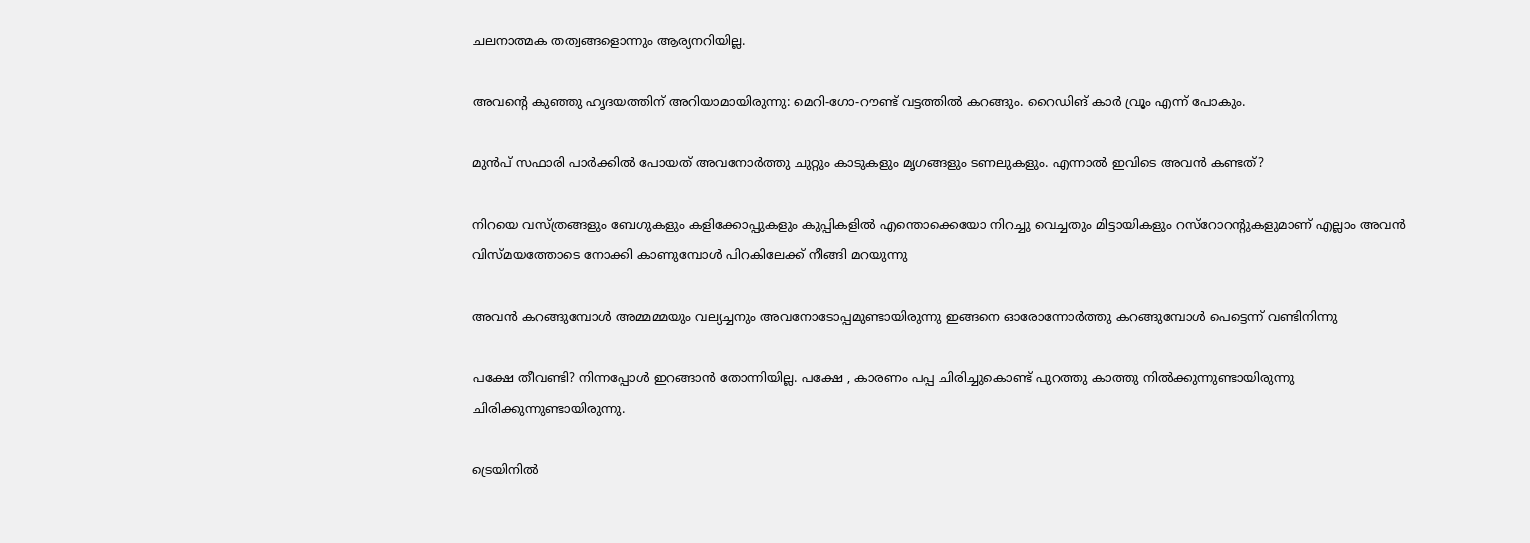ചലനാത്മക തത്വങ്ങളൊന്നും ആര്യനറിയില്ല.

അവന്റെ കുഞ്ഞു ഹൃദയത്തിന് അറിയാമായിരുന്നു: മെറി-ഗോ-റൗണ്ട് വട്ടത്തിൽ കറങ്ങും. റൈഡിങ് കാർ വ്രൂം എന്ന് പോകും.

മുൻപ് സഫാരി പാർക്കിൽ പോയത് അവനോർത്തു ചുറ്റും കാടുകളും മൃഗങ്ങളും ടണലുകളും. എന്നാൽ ഇവിടെ അവൻ കണ്ടത്?

നിറയെ വസ്ത്രങ്ങളും ബേഗുകളും കളിക്കോപ്പുകളും കുപ്പികളിൽ എന്തൊക്കെയോ നിറച്ചു വെച്ചതും മിട്ടായികളും റസ്റോറന്റുകളുമാണ് എല്ലാം അവൻ വിസ്‌മയത്തോടെ നോക്കി കാണുമ്പോൾ പിറകിലേക്ക് നീങ്ങി മറയുന്നു

അവൻ കറങ്ങുമ്പോൾ അമ്മമ്മയും വല്യച്ചനും അവനോടോപ്പമുണ്ടായിരുന്നു ഇങ്ങനെ ഓരോന്നോർത്തു കറങ്ങുമ്പോൾ പെട്ടെന്ന് വണ്ടിനിന്നു

പക്ഷേ തീവണ്ടി? നിന്നപ്പോൾ ഇറങ്ങാൻ തോന്നിയില്ല. പക്ഷേ , കാരണം പപ്പ ചിരിച്ചുകൊണ്ട് പുറത്തു കാത്തു നിൽക്കുന്നുണ്ടായിരുന്നു ചിരിക്കുന്നുണ്ടായിരുന്നു.

ട്രെയിനിൽ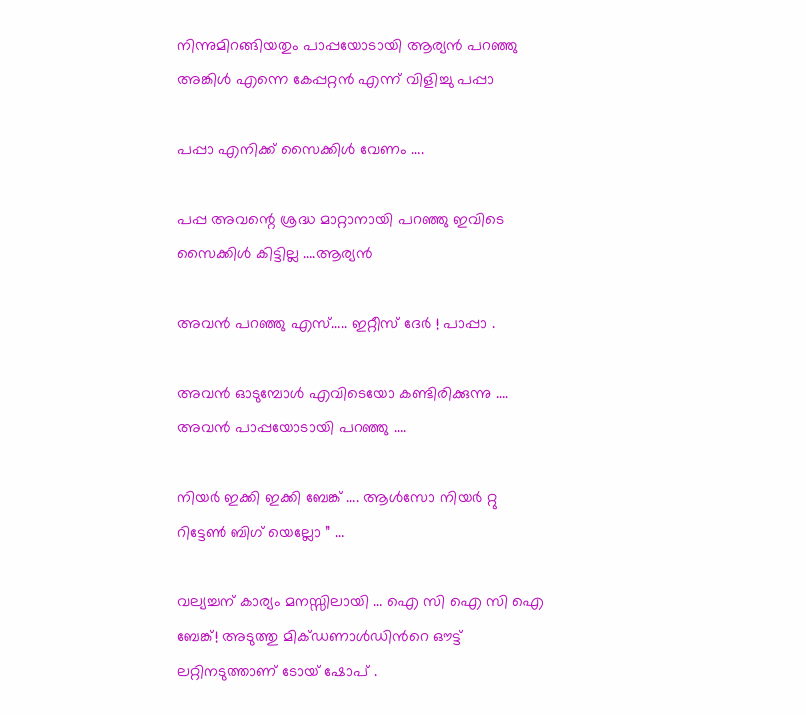നിന്നുമിറങ്ങിയതും പാപ്പയോടായി ആര്യൻ പറഞ്ഞു അങ്കിൾ എന്നെ കേപ്പറ്റൻ എന്ന് വിളിച്ചു പപ്പാ

പപ്പാ എനിക്ക് സൈക്കിൾ വേണം ….

പപ്പ അവന്റെ ശ്രദ്ധ മാറ്റാനായി പറഞ്ഞു ഇവിടെ സൈക്കിൾ കിട്ടില്ല ….ആര്യൻ

അവൻ പറഞ്ഞു എസ്….. ഇറ്റീസ് ദേർ ! പാപ്പാ .

അവൻ ഓടുമ്പോൾ എവിടെയോ കണ്ടിരിക്കുന്നു …. അവൻ പാപ്പയോടായി പറഞ്ഞു ….

നിയർ ഇക്കി ഇക്കി ബേങ്ക് …. ആൾസോ നിയർ റ്റു റിട്ടേൺ ബിഗ് യെല്ലോ ” …

വല്യച്ചന് കാര്യം മനസ്സിലായി … ഐ സി ഐ സി ഐ ബേങ്ക്! അടുത്തു മിക്ഡണാൾഡിൻറെ ഔട്ട് ലറ്റിനടുത്താണ് ടോയ് ഷോപ് .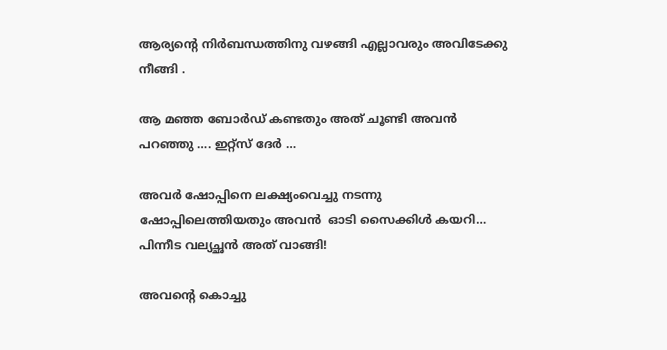ആര്യന്റെ നിർബന്ധത്തിനു വഴങ്ങി എല്ലാവരും അവിടേക്കു നീങ്ങി .

ആ മഞ്ഞ ബോർഡ് കണ്ടതും അത് ചൂണ്ടി അവൻ പറഞ്ഞു …. ഇറ്റ്സ് ദേർ …

അവർ ഷോപ്പിനെ ലക്ഷ്യംവെച്ചു നടന്നു ഷോപ്പിലെത്തിയതും അവൻ  ഓടി സൈക്കിൾ കയറി… പിന്നീട വല്യച്ഛൻ അത് വാങ്ങി!

അവന്റെ കൊച്ചു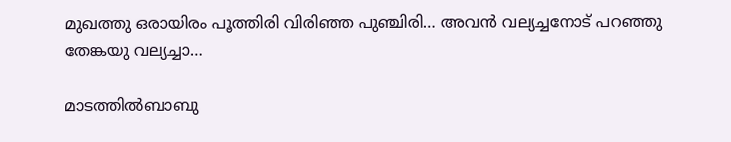മുഖത്തു ഒരായിരം പൂത്തിരി വിരിഞ്ഞ പുഞ്ചിരി… അവൻ വല്യച്ചനോട് പറഞ്ഞു തേങ്കയു വല്യച്ചാ…

മാടത്തിൽബാബു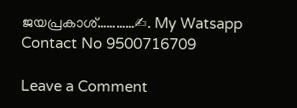ജയപ്രകാശ്…………✍. My Watsapp Contact No 9500716709

Leave a Comment